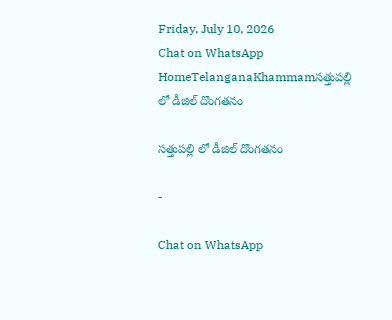Friday, July 10, 2026
Chat on WhatsApp
HomeTelanganaKhammamసత్తుపల్లి లో డీజిల్ దొంగతనం

సత్తుపల్లి లో డీజిల్ దొంగతనం

-

Chat on WhatsApp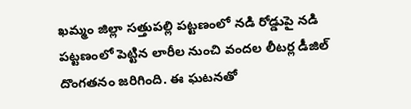ఖమ్మం జిల్లా సత్తుపల్లి పట్టణంలో నడి రోడ్డుపై నడి పట్టణంలో పెట్టిన లారీల నుంచి వందల లీటర్ల డీజిల్ దొంగతనం జరిగింది. ఈ ఘటనతో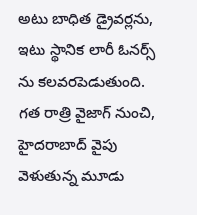అటు బాధిత డ్రైవర్లను, ఇటు స్థానిక లారీ ఓనర్స్ ను కలవరపెడుతుంది. గత రాత్రి వైజాగ్ నుంచి, హైదరాబాద్ వైపు వెళుతున్న మూడు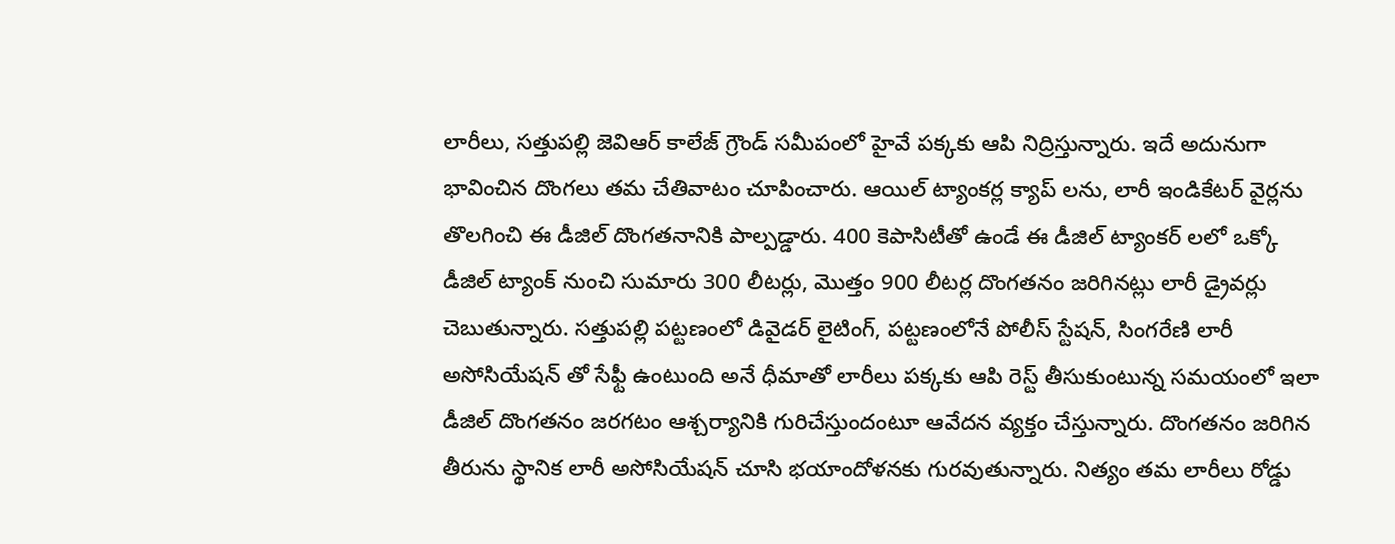లారీలు, సత్తుపల్లి జెవిఆర్ కాలేజ్ గ్రౌండ్ సమీపంలో హైవే పక్కకు ఆపి నిద్రిస్తున్నారు. ఇదే అదునుగా భావించిన దొంగలు తమ చేతివాటం చూపించారు. ఆయిల్ ట్యాంకర్ల క్యాప్ లను, లారీ ఇండికేటర్ వైర్లను తొలగించి ఈ డీజిల్ దొంగతనానికి పాల్పడ్డారు. 400 కెపాసిటీతో ఉండే ఈ డీజిల్ ట్యాంకర్ లలో ఒక్కో డీజిల్ ట్యాంక్ నుంచి సుమారు 300 లీటర్లు, మొత్తం 900 లీటర్ల దొంగతనం జరిగినట్లు లారీ డ్రైవర్లు చెబుతున్నారు. సత్తుపల్లి పట్టణంలో డివైడర్ లైటింగ్, పట్టణంలోనే పోలీస్ స్టేషన్, సింగరేణి లారీ అసోసియేషన్ తో సేఫ్టీ ఉంటుంది అనే ధీమాతో లారీలు పక్కకు ఆపి రెస్ట్ తీసుకుంటున్న సమయంలో ఇలా డీజిల్ దొంగతనం జరగటం ఆశ్చర్యానికి గురిచేస్తుందంటూ ఆవేదన వ్యక్తం చేస్తున్నారు. దొంగతనం జరిగిన తీరును స్థానిక లారీ అసోసియేషన్ చూసి భయాందోళనకు గురవుతున్నారు. నిత్యం తమ లారీలు రోడ్డు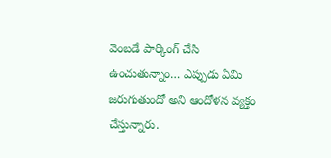వెంబడే పార్కింగ్ చేసి ఉంచుతున్నాం… ఎప్పుడు ఏమి జరుగుతుందో అని ఆందోళన వ్యక్తం చేస్తున్నారు.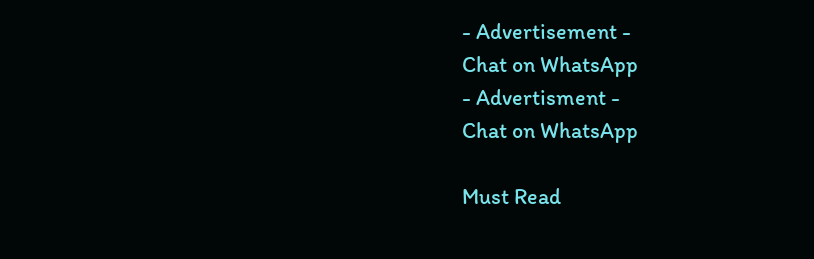- Advertisement -
Chat on WhatsApp
- Advertisment -
Chat on WhatsApp

Must Read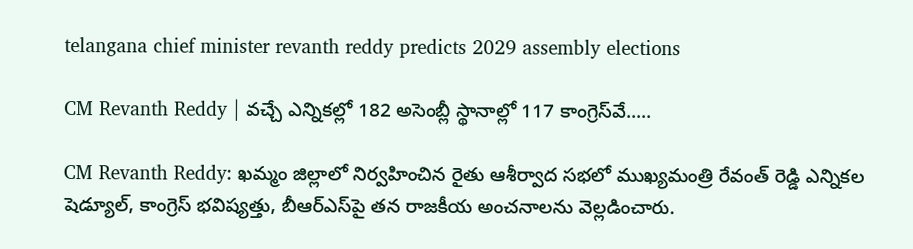telangana chief minister revanth reddy predicts 2029 assembly elections

CM Revanth Reddy | వచ్చే ఎన్నికల్లో 182 అసెంబ్లీ స్థానాల్లో 117 కాంగ్రెస్‌వే.....

CM Revanth Reddy: ఖమ్మం జిల్లాలో నిర్వహించిన రైతు ఆశీర్వాద సభలో ముఖ్యమంత్రి రేవంత్ రెడ్డి ఎన్నికల షెడ్యూల్, కాంగ్రెస్ భవిష్యత్తు, బీఆర్‌ఎస్‌పై తన రాజకీయ అంచనాలను వెల్లడించారు.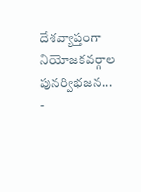దేశవ్యాప్తంగా నియోజకవర్గాల పునర్విభజన...
-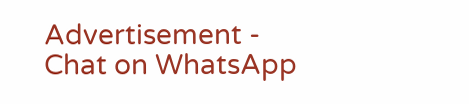Advertisement -
Chat on WhatsApp